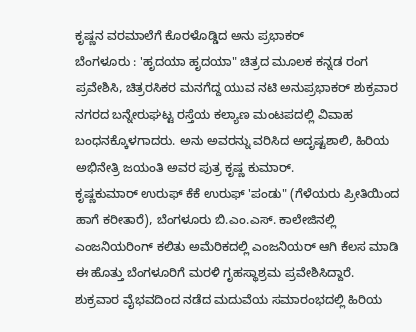ಕೃಷ್ಣನ ವರಮಾಲೆಗೆ ಕೊರಳೊಡ್ಡಿದ ಅನು ಪ್ರಭಾಕರ್
ಬೆಂಗಳೂರು : 'ಹೃದಯಾ ಹೃದಯಾ" ಚಿತ್ರದ ಮೂಲಕ ಕನ್ನಡ ರಂಗ ಪ್ರವೇಶಿಸಿ, ಚಿತ್ರರಸಿಕರ ಮನಗೆದ್ದ ಯುವ ನಟಿ ಅನುಪ್ರಭಾಕರ್ ಶುಕ್ರವಾರ ನಗರದ ಬನ್ನೇರುಘಟ್ಟ ರಸ್ತೆಯ ಕಲ್ಯಾಣ ಮಂಟಪದಲ್ಲಿ ವಿವಾಹ ಬಂಧನಕ್ಕೊಳಗಾದರು. ಅನು ಅವರನ್ನು ವರಿಸಿದ ಅದೃಷ್ಟಶಾಲಿ, ಹಿರಿಯ ಅಭಿನೇತ್ರಿ ಜಯಂತಿ ಅವರ ಪುತ್ರ ಕೃಷ್ಣ ಕುಮಾರ್.
ಕೃಷ್ಣಕುಮಾರ್ ಉರುಫ್ ಕೆಕೆ ಉರುಫ್ 'ಪಂಡು" (ಗೆಳೆಯರು ಪ್ರೀತಿಯಿಂದ ಹಾಗೆ ಕರೀತಾರೆ), ಬೆಂಗಳೂರು ಬಿ.ಎಂ.ಎಸ್. ಕಾಲೇಜಿನಲ್ಲಿ ಎಂಜನಿಯರಿಂಗ್ ಕಲಿತು ಅಮೆರಿಕದಲ್ಲಿ ಎಂಜನಿಯರ್ ಆಗಿ ಕೆಲಸ ಮಾಡಿ ಈ ಹೊತ್ತು ಬೆಂಗಳೂರಿಗೆ ಮರಳಿ ಗೃಹಸ್ಥಾಶ್ರಮ ಪ್ರವೇಶಿಸಿದ್ದಾರೆ.
ಶುಕ್ರವಾರ ವೈಭವದಿಂದ ನಡೆದ ಮದುವೆಯ ಸಮಾರಂಭದಲ್ಲಿ ಹಿರಿಯ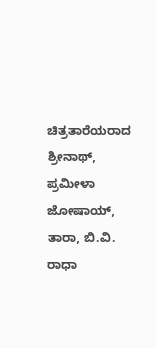ಚಿತ್ರತಾರೆಯರಾದ ಶ್ರೀನಾಥ್, ಪ್ರಮೀಳಾ ಜೋಷಾಯ್, ತಾರಾ, ಬಿ.ವಿ. ರಾಧಾ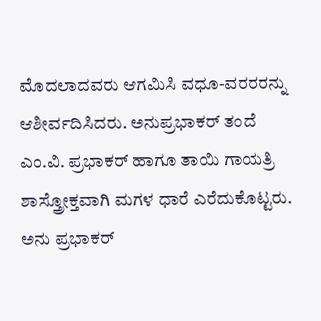ಮೊದಲಾದವರು ಆಗಮಿಸಿ ವಧೂ-ವರರರನ್ನು ಆಶೀರ್ವದಿಸಿದರು. ಅನುಪ್ರಭಾಕರ್ ತಂದೆ ಎಂ.ವಿ. ಪ್ರಭಾಕರ್ ಹಾಗೂ ತಾಯಿ ಗಾಯತ್ರಿ ಶಾಸ್ತ್ರೋಕ್ತವಾಗಿ ಮಗಳ ಧಾರೆ ಎರೆದುಕೊಟ್ಟರು.
ಅನು ಪ್ರಭಾಕರ್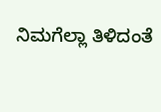ನಿಮಗೆಲ್ಲಾ ತಿಳಿದಂತೆ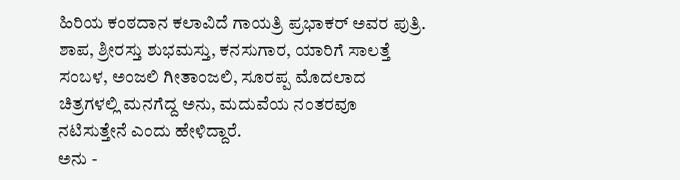ಹಿರಿಯ ಕಂಠದಾನ ಕಲಾವಿದೆ ಗಾಯತ್ರಿ ಪ್ರಭಾಕರ್ ಅವರ ಪುತ್ರಿ. ಶಾಪ, ಶ್ರೀರಸ್ತು ಶುಭಮಸ್ತು, ಕನಸುಗಾರ, ಯಾರಿಗೆ ಸಾಲತ್ತೆ ಸಂಬಳ, ಅಂಜಲಿ ಗೀತಾಂಜಲಿ, ಸೂರಪ್ಪ ಮೊದಲಾದ ಚಿತ್ರಗಳಲ್ಲಿ ಮನಗೆದ್ದ ಅನು, ಮದುವೆಯ ನಂತರವೂ ನಟಿಸುತ್ತೇನೆ ಎಂದು ಹೇಳಿದ್ದಾರೆ.
ಅನು -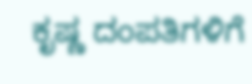ಕೃಷ್ಣ ದಂಪತಿಗಳಿಗೆ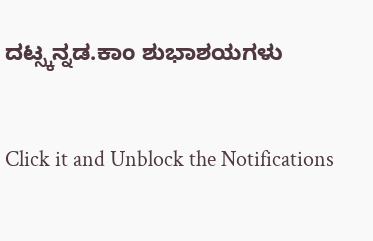ದಟ್ಸ್ಕನ್ನಡ.ಕಾಂ ಶುಭಾಶಯಗಳು


Click it and Unblock the Notifications